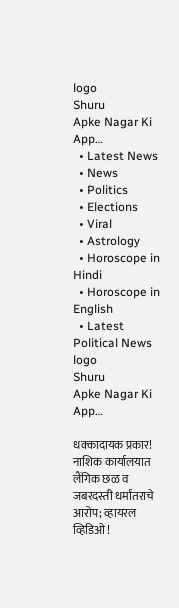logo
Shuru
Apke Nagar Ki App…
  • Latest News
  • News
  • Politics
  • Elections
  • Viral
  • Astrology
  • Horoscope in Hindi
  • Horoscope in English
  • Latest Political News
logo
Shuru
Apke Nagar Ki App…

धक्कादायक प्रकार! नाशिक कार्यालयात लैंगिक छळ व जबरदस्ती धर्मांतराचे आरोप; व्हायरल व्हिडिओ !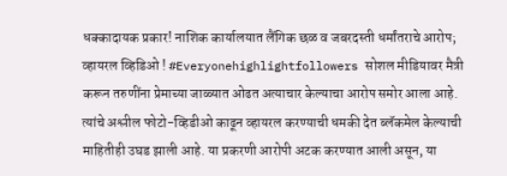धक्कादायक प्रकार! नाशिक कार्यालयात लैंगिक छळ व जबरदस्ती धर्मांतराचे आरोप; व्हायरल व्हिडिओ ! #Everyonehighlightfollowers सोशल मीडियावर मैत्री करून तरुणींना प्रेमाच्या जाळ्यात ओढत अत्याचार केल्याचा आरोप समोर आला आहे. त्यांचे अश्लील फोटो-व्हिडीओ काढून व्हायरल करण्याची धमकी देत ब्लॅकमेल केल्याची माहितीही उघड झाली आहे. या प्रकरणी आरोपी अटक करण्यात आली असून, या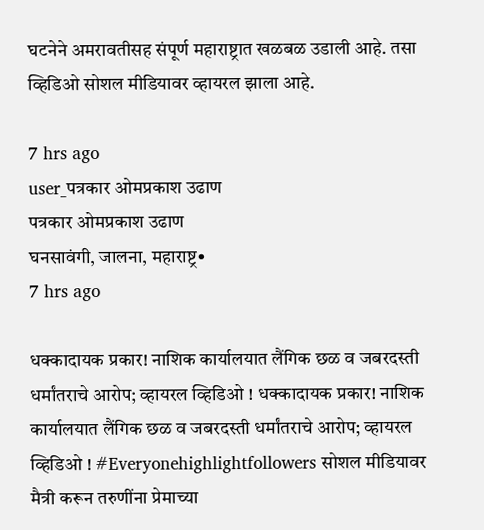घटनेने अमरावतीसह संपूर्ण महाराष्ट्रात खळबळ उडाली आहे. तसा व्हिडिओ सोशल मीडियावर व्हायरल झाला आहे.

7 hrs ago
user_पत्रकार ओमप्रकाश उढाण
पत्रकार ओमप्रकाश उढाण
घनसावंगी, जालना, महाराष्ट्र•
7 hrs ago

धक्कादायक प्रकार! नाशिक कार्यालयात लैंगिक छळ व जबरदस्ती धर्मांतराचे आरोप; व्हायरल व्हिडिओ ! धक्कादायक प्रकार! नाशिक कार्यालयात लैंगिक छळ व जबरदस्ती धर्मांतराचे आरोप; व्हायरल व्हिडिओ ! #Everyonehighlightfollowers सोशल मीडियावर मैत्री करून तरुणींना प्रेमाच्या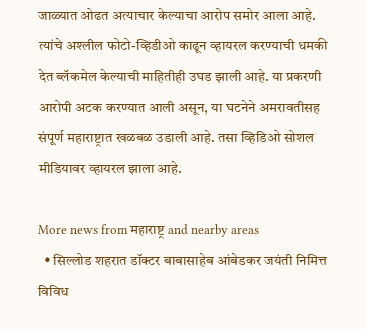जाळ्यात ओढत अत्याचार केल्याचा आरोप समोर आला आहे. त्यांचे अश्लील फोटो-व्हिडीओ काढून व्हायरल करण्याची धमकी देत ब्लॅकमेल केल्याची माहितीही उघड झाली आहे. या प्रकरणी आरोपी अटक करण्यात आली असून, या घटनेने अमरावतीसह संपूर्ण महाराष्ट्रात खळबळ उडाली आहे. तसा व्हिडिओ सोशल मीडियावर व्हायरल झाला आहे.

More news from महाराष्ट्र and nearby areas
  • सिल्लोड शहरात डॉक्टर बाबासाहेब आंबेडकर जयंती निमित्त विविध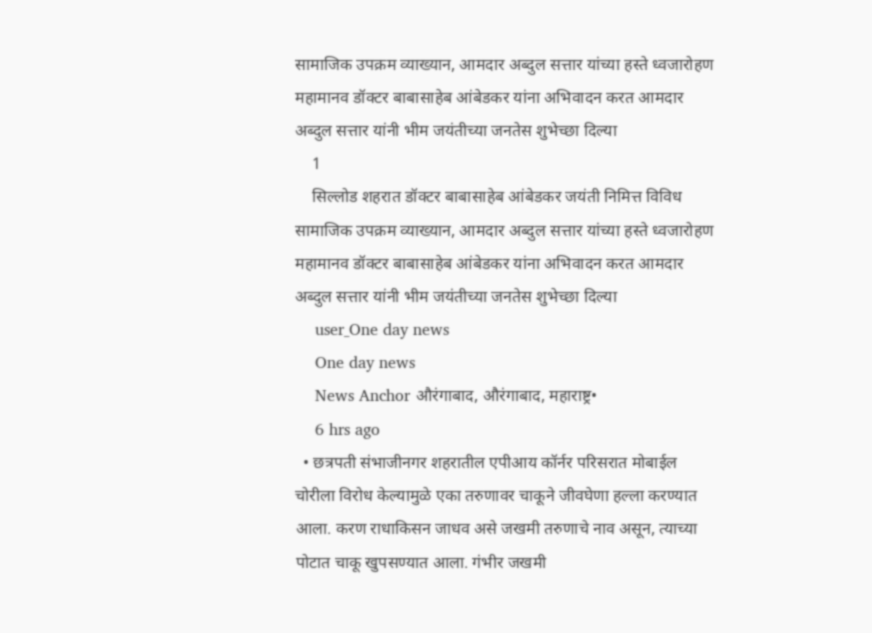सामाजिक उपक्रम व्याख्यान, आमदार अब्दुल सत्तार यांच्या हस्ते ध्वजारोहण महामानव डॉक्टर बाबासाहेब आंबेडकर यांना अभिवादन करत आमदार अब्दुल सत्तार यांनी भीम जयंतीच्या जनतेस शुभेच्छा दिल्या
    1
    सिल्लोड शहरात डॉक्टर बाबासाहेब आंबेडकर जयंती निमित्त विविध सामाजिक उपक्रम व्याख्यान, आमदार अब्दुल सत्तार यांच्या हस्ते ध्वजारोहण महामानव डॉक्टर बाबासाहेब आंबेडकर यांना अभिवादन करत आमदार अब्दुल सत्तार यांनी भीम जयंतीच्या जनतेस शुभेच्छा दिल्या
    user_One day news
    One day news
    News Anchor औरंगाबाद, औरंगाबाद, महाराष्ट्र•
    6 hrs ago
  • छत्रपती संभाजीनगर शहरातील एपीआय कॉर्नर परिसरात मोबाईल चोरीला विरोध केल्यामुळे एका तरुणावर चाकूने जीवघेणा हल्ला करण्यात आला. करण राधाकिसन जाधव असे जखमी तरुणाचे नाव असून, त्याच्या पोटात चाकू खुपसण्यात आला. गंभीर जखमी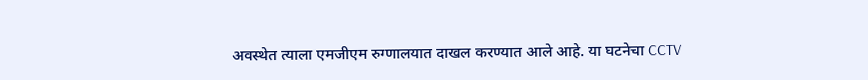अवस्थेत त्याला एमजीएम रुग्णालयात दाखल करण्यात आले आहे. या घटनेचा CCTV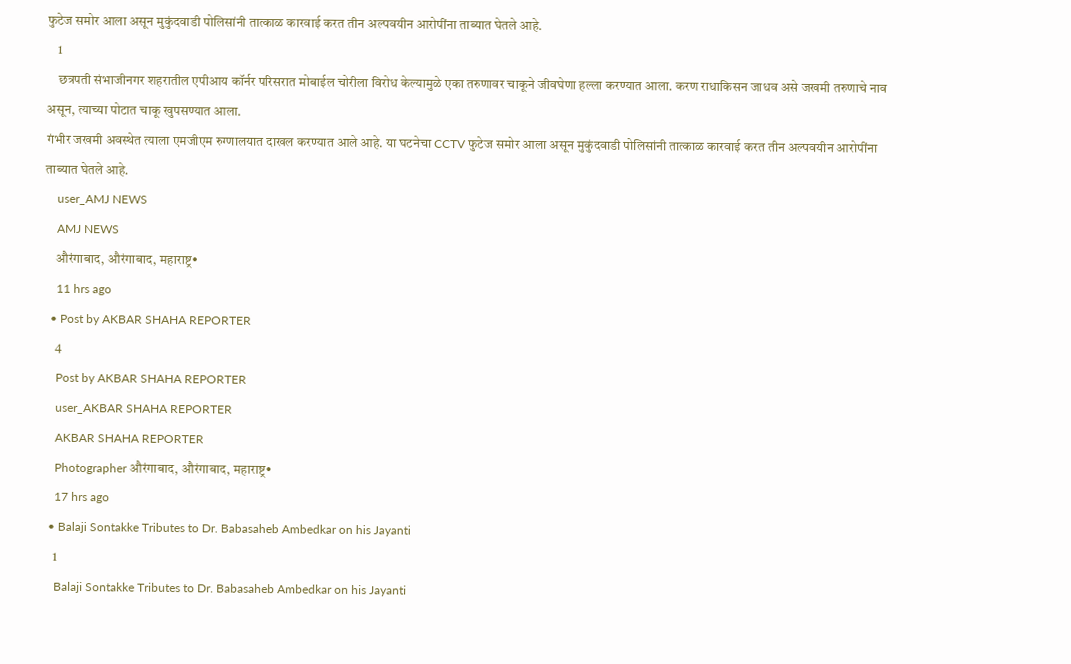फुटेज समोर आला असून मुकुंदवाडी पोलिसांनी तात्काळ कारवाई करत तीन अल्पवयीन आरोपींना ताब्यात घेतले आहे.
    1
    छत्रपती संभाजीनगर शहरातील एपीआय कॉर्नर परिसरात मोबाईल चोरीला विरोध केल्यामुळे एका तरुणावर चाकूने जीवघेणा हल्ला करण्यात आला. करण राधाकिसन जाधव असे जखमी तरुणाचे नाव असून, त्याच्या पोटात चाकू खुपसण्यात आला.
गंभीर जखमी अवस्थेत त्याला एमजीएम रुग्णालयात दाखल करण्यात आले आहे. या घटनेचा CCTV फुटेज समोर आला असून मुकुंदवाडी पोलिसांनी तात्काळ कारवाई करत तीन अल्पवयीन आरोपींना ताब्यात घेतले आहे.
    user_AMJ NEWS
    AMJ NEWS
    औरंगाबाद, औरंगाबाद, महाराष्ट्र•
    11 hrs ago
  • Post by AKBAR SHAHA REPORTER
    4
    Post by AKBAR SHAHA REPORTER
    user_AKBAR SHAHA REPORTER
    AKBAR SHAHA REPORTER
    Photographer औरंगाबाद, औरंगाबाद, महाराष्ट्र•
    17 hrs ago
  • Balaji Sontakke Tributes to Dr. Babasaheb Ambedkar on his Jayanti
    1
    Balaji Sontakke Tributes to Dr. Babasaheb Ambedkar on his Jayanti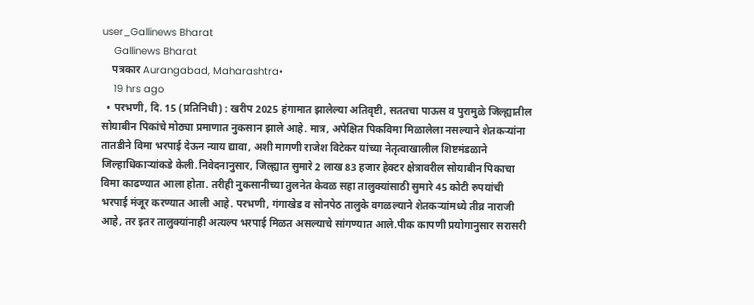user_Gallinews Bharat
    Gallinews Bharat
    पत्रकार Aurangabad, Maharashtra•
    19 hrs ago
  • परभणी, दि. 15 (प्रतिनिधी) : खरीप 2025 हंगामात झालेल्या अतिवृष्टी, सततचा पाऊस व पुरामुळे जिल्ह्यातील सोयाबीन पिकांचे मोठ्या प्रमाणात नुकसान झाले आहे. मात्र, अपेक्षित पिकविमा मिळालेला नसल्याने शेतकऱ्यांना तातडीने विमा भरपाई देऊन न्याय द्यावा, अशी मागणी राजेश विटेकर यांच्या नेतृत्वाखालील शिष्टमंडळाने जिल्हाधिकाऱ्यांकडे केली.निवेदनानुसार, जिल्ह्यात सुमारे 2 लाख 83 हजार हेक्टर क्षेत्रावरील सोयाबीन पिकाचा विमा काढण्यात आला होता. तरीही नुकसानीच्या तुलनेत केवळ सहा तालुक्यांसाठी सुमारे 45 कोटी रुपयांची भरपाई मंजूर करण्यात आली आहे. परभणी, गंगाखेड व सोनपेठ तालुके वगळल्याने शेतकऱ्यांमध्ये तीव्र नाराजी आहे, तर इतर तालुक्यांनाही अत्यल्प भरपाई मिळत असल्याचे सांगण्यात आले.पीक कापणी प्रयोगानुसार सरासरी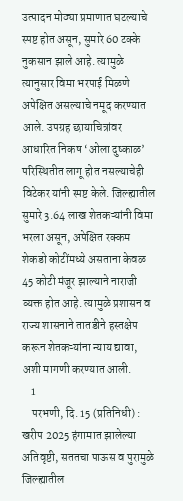उत्पादन मोठ्या प्रमाणात घटल्याचे स्पष्ट होत असून, सुमारे 60 टक्के नुकसान झाले आहे. त्यामुळे त्यानुसार विमा भरपाई मिळणे अपेक्षित असल्याचे नमूद करण्यात आले. उपग्रह छायाचित्रांवर आधारित निकष ‘ओला दुष्काळ’ परिस्थितीत लागू होत नसल्याचेही विटेकर यांनी स्पष्ट केले. जिल्ह्यातील सुमारे 3.64 लाख शेतकऱ्यांनी विमा भरला असून, अपेक्षित रक्कम शेकडो कोटींमध्ये असताना केवळ 45 कोटी मंजूर झाल्याने नाराजी व्यक्त होत आहे. त्यामुळे प्रशासन व राज्य शासनाने तातडीने हस्तक्षेप करून शेतकऱ्यांना न्याय द्यावा, अशी मागणी करण्यात आली.
    1
    परभणी, दि. 15 (प्रतिनिधी) : खरीप 2025 हंगामात झालेल्या अतिवृष्टी, सततचा पाऊस व पुरामुळे जिल्ह्यातील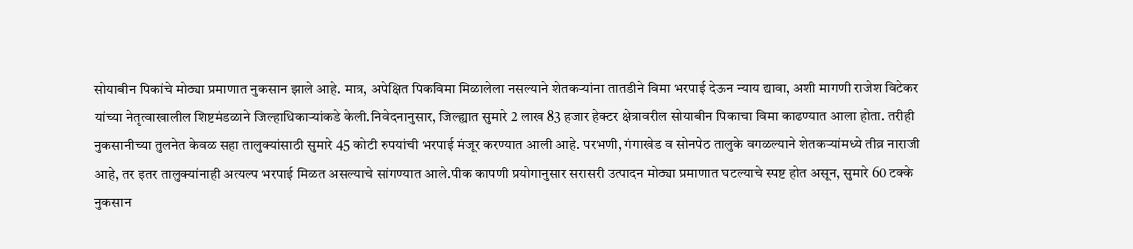सोयाबीन पिकांचे मोठ्या प्रमाणात नुकसान झाले आहे. मात्र, अपेक्षित पिकविमा मिळालेला नसल्याने शेतकऱ्यांना तातडीने विमा भरपाई देऊन न्याय द्यावा, अशी मागणी राजेश विटेकर यांच्या नेतृत्वाखालील शिष्टमंडळाने जिल्हाधिकाऱ्यांकडे केली.निवेदनानुसार, जिल्ह्यात सुमारे 2 लाख 83 हजार हेक्टर क्षेत्रावरील सोयाबीन पिकाचा विमा काढण्यात आला होता. तरीही नुकसानीच्या तुलनेत केवळ सहा तालुक्यांसाठी सुमारे 45 कोटी रुपयांची भरपाई मंजूर करण्यात आली आहे. परभणी, गंगाखेड व सोनपेठ तालुके वगळल्याने शेतकऱ्यांमध्ये तीव्र नाराजी आहे, तर इतर तालुक्यांनाही अत्यल्प भरपाई मिळत असल्याचे सांगण्यात आले.पीक कापणी प्रयोगानुसार सरासरी उत्पादन मोठ्या प्रमाणात घटल्याचे स्पष्ट होत असून, सुमारे 60 टक्के नुकसान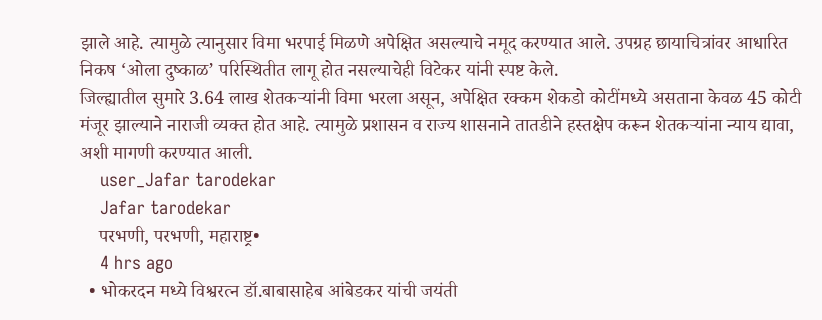झाले आहे. त्यामुळे त्यानुसार विमा भरपाई मिळणे अपेक्षित असल्याचे नमूद करण्यात आले. उपग्रह छायाचित्रांवर आधारित निकष ‘ओला दुष्काळ’ परिस्थितीत लागू होत नसल्याचेही विटेकर यांनी स्पष्ट केले.
जिल्ह्यातील सुमारे 3.64 लाख शेतकऱ्यांनी विमा भरला असून, अपेक्षित रक्कम शेकडो कोटींमध्ये असताना केवळ 45 कोटी मंजूर झाल्याने नाराजी व्यक्त होत आहे. त्यामुळे प्रशासन व राज्य शासनाने तातडीने हस्तक्षेप करून शेतकऱ्यांना न्याय द्यावा, अशी मागणी करण्यात आली.
    user_Jafar tarodekar
    Jafar tarodekar
    परभणी, परभणी, महाराष्ट्र•
    4 hrs ago
  • भोकरदन मध्ये विश्वरत्न डॉ.बाबासाहेब आंबेडकर यांची जयंती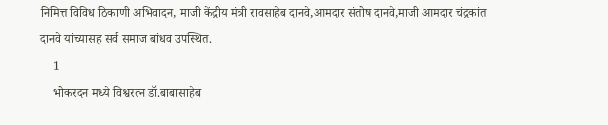निमित्त विविध ठिकाणी अभिवादन, माजी केंद्रीय मंत्री रावसाहेब दानवे,आमदार संतोष दानवे,माजी आमदार चंद्रकांत दानवे यांच्यासह सर्व समाज बांधव उपस्थित.
    1
    भोकरदन मध्ये विश्वरत्न डॉ.बाबासाहेब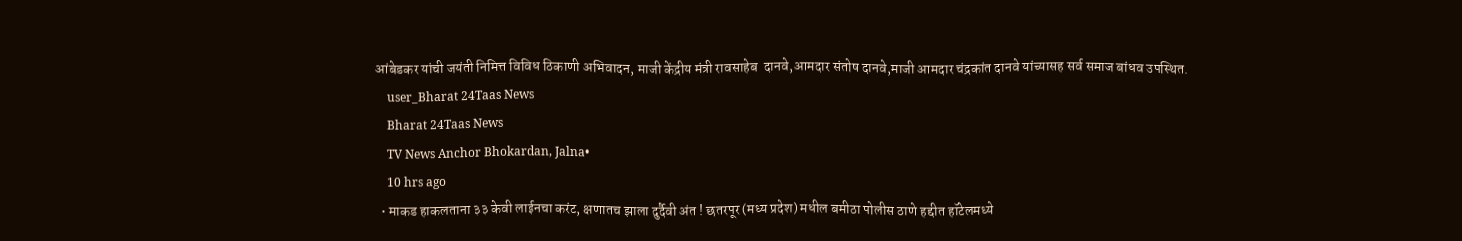आंबेडकर यांची जयंती निमित्त विविध ठिकाणी अभिवादन, माजी केंद्रीय मंत्री रावसाहेब  दानवे,आमदार संतोष दानवे,माजी आमदार चंद्रकांत दानवे यांच्यासह सर्व समाज बांधव उपस्थित.
    user_Bharat 24Taas News
    Bharat 24Taas News
    TV News Anchor Bhokardan, Jalna•
    10 hrs ago
  • माकड हाकलताना ३३ केवी लाईनचा करंट, क्षणातच झाला दुर्दैवी अंत ! छतरपूर (मध्य प्रदेश) मधील बमीठा पोलीस ठाणे हद्दीत हॉटेलमध्ये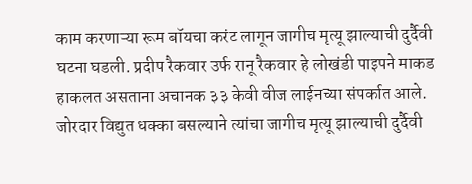काम करणाऱ्या रूम बॉयचा करंट लागून जागीच मृत्यू झाल्याची दुर्दैवी घटना घडली. प्रदीप रैकवार उर्फ रानू रैकवार हे लोखंडी पाइपने माकड हाकलत असताना अचानक ३३ केवी वीज लाईनच्या संपर्कात आले. जोरदार विद्युत धक्का बसल्याने त्यांचा जागीच मृत्यू झाल्याची दुर्दैवी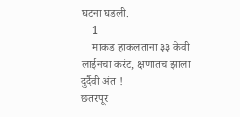घटना घडली.
    1
    माकड हाकलताना ३३ केवी लाईनचा करंट, क्षणातच झाला दुर्दैवी अंत !
छतरपूर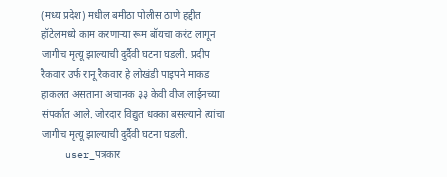(मध्य प्रदेश) मधील बमीठा पोलीस ठाणे हद्दीत हॉटेलमध्ये काम करणाऱ्या रूम बॉयचा करंट लागून जागीच मृत्यू झाल्याची दुर्दैवी घटना घडली. प्रदीप रैकवार उर्फ रानू रैकवार हे लोखंडी पाइपने माकड हाकलत असताना अचानक ३३ केवी वीज लाईनच्या संपर्कात आले. जोरदार विद्युत धक्का बसल्याने त्यांचा जागीच मृत्यू झाल्याची दुर्दैवी घटना घडली.
    user_पत्रकार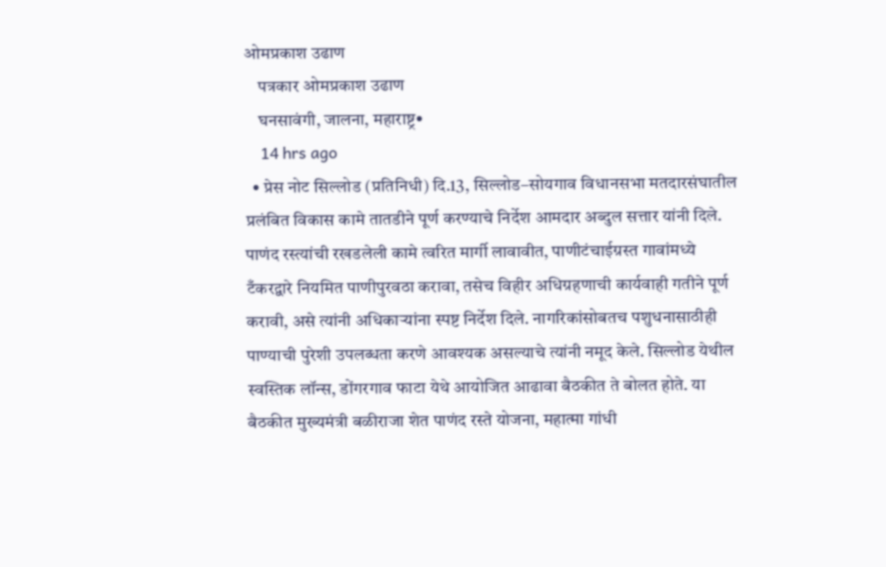ओमप्रकाश उढाण
    पत्रकार ओमप्रकाश उढाण
    घनसावंगी, जालना, महाराष्ट्र•
    14 hrs ago
  • प्रेस नोट सिल्लोड (प्रतिनिधी) दि.13, सिल्लोड–सोयगाव विधानसभा मतदारसंघातील प्रलंबित विकास कामे तातडीने पूर्ण करण्याचे निर्देश आमदार अब्दुल सत्तार यांनी दिले. पाणंद रस्त्यांची रखडलेली कामे त्वरित मार्गी लावावीत, पाणीटंचाईग्रस्त गावांमध्ये टँकरद्वारे नियमित पाणीपुरवठा करावा, तसेच विहीर अधिग्रहणाची कार्यवाही गतीने पूर्ण करावी, असे त्यांनी अधिकाऱ्यांना स्पष्ट निर्देश दिले. नागरिकांसोबतच पशुधनासाठीही पाण्याची पुरेशी उपलब्धता करणे आवश्यक असल्याचे त्यांनी नमूद केले. सिल्लोड येथील स्वस्तिक लॉन्स, डोंगरगाव फाटा येथे आयोजित आढावा बैठकीत ते बोलत होते. या बैठकीत मुख्यमंत्री बळीराजा शेत पाणंद रस्ते योजना, महात्मा गांधी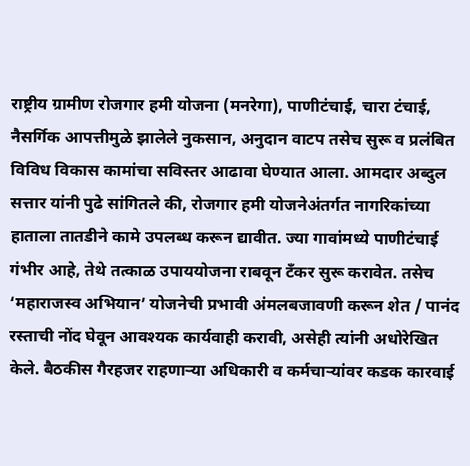राष्ट्रीय ग्रामीण रोजगार हमी योजना (मनरेगा), पाणीटंचाई, चारा टंचाई, नैसर्गिक आपत्तीमुळे झालेले नुकसान, अनुदान वाटप तसेच सुरू व प्रलंबित विविध विकास कामांचा सविस्तर आढावा घेण्यात आला. आमदार अब्दुल सत्तार यांनी पुढे सांगितले की, रोजगार हमी योजनेअंतर्गत नागरिकांच्या हाताला तातडीने कामे उपलब्ध करून द्यावीत. ज्या गावांमध्ये पाणीटंचाई गंभीर आहे, तेथे तत्काळ उपाययोजना राबवून टँकर सुरू करावेत. तसेच ‘महाराजस्व अभियान’ योजनेची प्रभावी अंमलबजावणी करून शेत / पानंद रस्ताची नोंद घेवून आवश्यक कार्यवाही करावी, असेही त्यांनी अधोरेखित केले. बैठकीस गैरहजर राहणाऱ्या अधिकारी व कर्मचाऱ्यांवर कडक कारवाई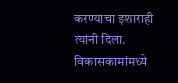करण्याचा इशाराही त्यांनी दिला. विकासकामांमध्ये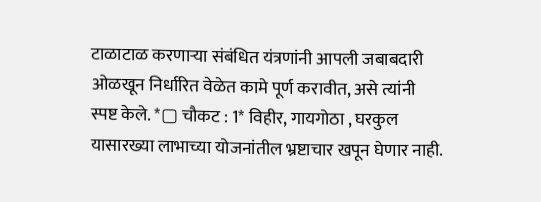टाळाटाळ करणाऱ्या संबंधित यंत्रणांनी आपली जबाबदारी ओळखून निर्धारित वेळेत कामे पूर्ण करावीत, असे त्यांनी स्पष्ट केले. *▢ चौकट : 1* विहीर, गायगोठा , घरकुल यासारख्या लाभाच्या योजनांतील भ्रष्टाचार खपून घेणार नाही.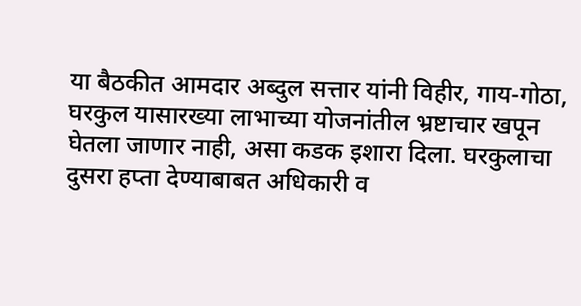या बैठकीत आमदार अब्दुल सत्तार यांनी विहीर, गाय-गोठा, घरकुल यासारख्या लाभाच्या योजनांतील भ्रष्टाचार खपून घेतला जाणार नाही, असा कडक इशारा दिला. घरकुलाचा दुसरा हप्ता देण्याबाबत अधिकारी व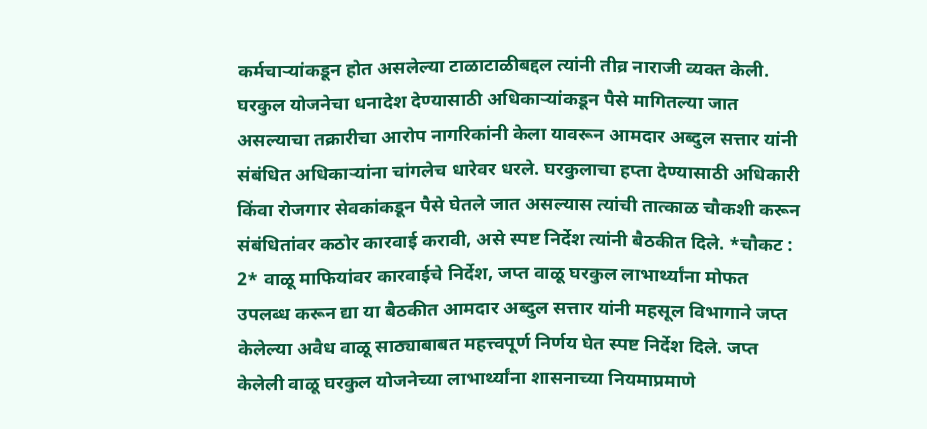कर्मचाऱ्यांकडून होत असलेल्या टाळाटाळीबद्दल त्यांनी तीव्र नाराजी व्यक्त केली. घरकुल योजनेचा धनादेश देण्यासाठी अधिकाऱ्यांकडून पैसे मागितल्या जात असल्याचा तक्रारीचा आरोप नागरिकांनी केला यावरून आमदार अब्दुल सत्तार यांनी संबंधित अधिकाऱ्यांना चांगलेच धारेवर धरले. घरकुलाचा हप्ता देण्यासाठी अधिकारी किंवा रोजगार सेवकांकडून पैसे घेतले जात असल्यास त्यांची तात्काळ चौकशी करून संबंधितांवर कठोर कारवाई करावी, असे स्पष्ट निर्देश त्यांनी बैठकीत दिले. *चौकट : 2* वाळू माफियांवर कारवाईचे निर्देश, जप्त वाळू घरकुल लाभार्थ्यांना मोफत उपलब्ध करून द्या या बैठकीत आमदार अब्दुल सत्तार यांनी महसूल विभागाने जप्त केलेल्या अवैध वाळू साठ्याबाबत महत्त्वपूर्ण निर्णय घेत स्पष्ट निर्देश दिले. जप्त केलेली वाळू घरकुल योजनेच्या लाभार्थ्यांना शासनाच्या नियमाप्रमाणे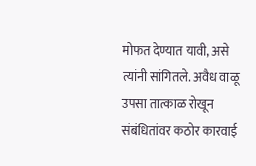मोफत देण्यात यावी, असे त्यांनी सांगितले. अवैध वाळू उपसा तात्काळ रोखून संबंधितांवर कठोर कारवाई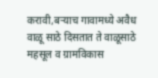करावी,बऱ्याच गावामध्ये अवैध वाळू साठे दिसतात ते वाळूसाठे महसूल व ग्रामविकास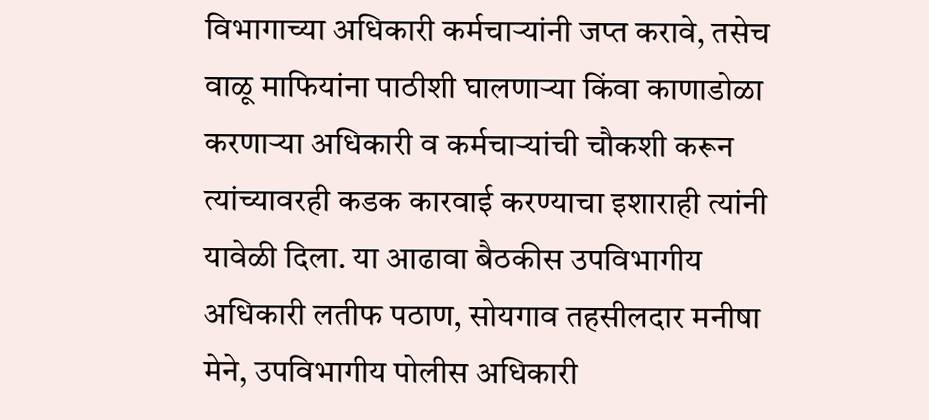विभागाच्या अधिकारी कर्मचाऱ्यांनी जप्त करावे, तसेच वाळू माफियांना पाठीशी घालणाऱ्या किंवा काणाडोळा करणाऱ्या अधिकारी व कर्मचाऱ्यांची चौकशी करून त्यांच्यावरही कडक कारवाई करण्याचा इशाराही त्यांनी यावेळी दिला. या आढावा बैठकीस उपविभागीय अधिकारी लतीफ पठाण, सोयगाव तहसीलदार मनीषा मेने, उपविभागीय पोलीस अधिकारी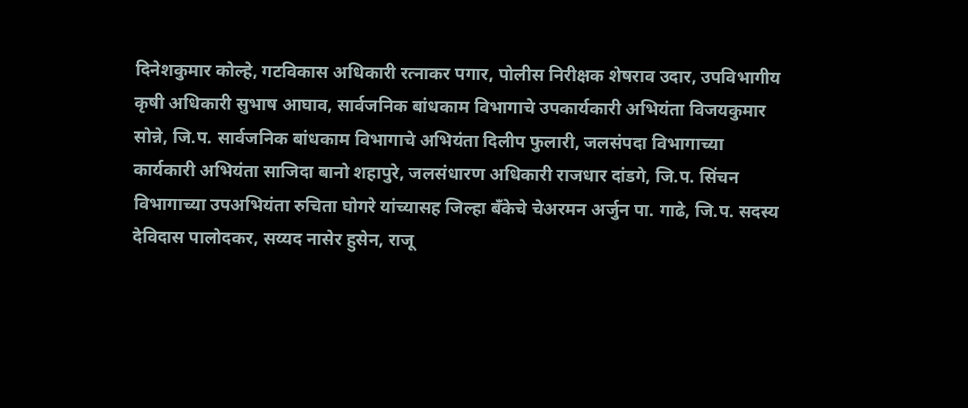दिनेशकुमार कोल्हे, गटविकास अधिकारी रत्नाकर पगार, पोलीस निरीक्षक शेषराव उदार, उपविभागीय कृषी अधिकारी सुभाष आघाव, सार्वजनिक बांधकाम विभागाचे उपकार्यकारी अभियंता विजयकुमार सोन्ने, जि.प. सार्वजनिक बांधकाम विभागाचे अभियंता दिलीप फुलारी, जलसंपदा विभागाच्या कार्यकारी अभियंता साजिदा बानो शहापुरे, जलसंधारण अधिकारी राजधार दांडगे, जि.प. सिंचन विभागाच्या उपअभियंता रुचिता घोगरे यांच्यासह जिल्हा बँकेचे चेअरमन अर्जुन पा. गाढे, जि.प. सदस्य देविदास पालोदकर, सय्यद नासेर हुसेन, राजू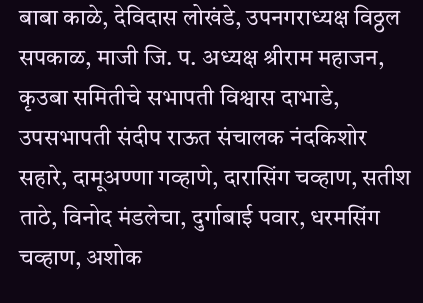बाबा काळे, देविदास लोखंडे, उपनगराध्यक्ष विठ्ठल सपकाळ, माजी जि. प. अध्यक्ष श्रीराम महाजन, कृउबा समितीचे सभापती विश्वास दाभाडे, उपसभापती संदीप राऊत संचालक नंदकिशोर सहारे, दामूअण्णा गव्हाणे, दारासिंग चव्हाण, सतीश ताठे, विनोद मंडलेचा, दुर्गाबाई पवार, धरमसिंग चव्हाण, अशोक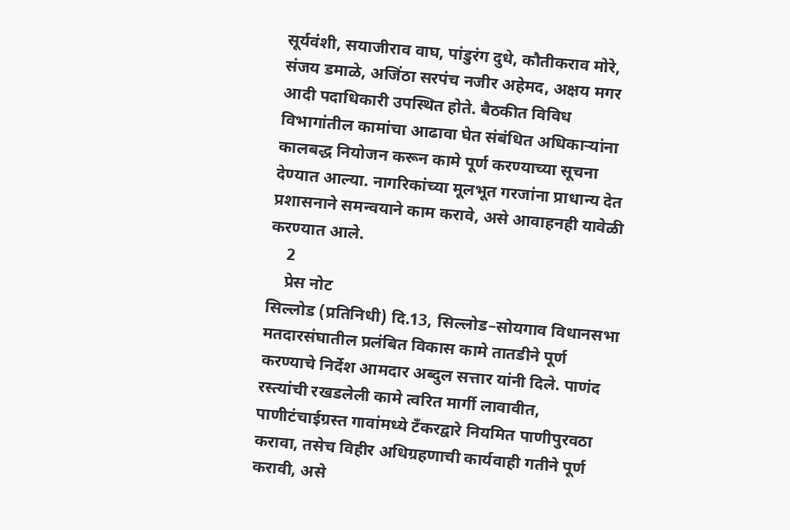सूर्यवंशी, सयाजीराव वाघ, पांडुरंग दुधे, कौतीकराव मोरे, संजय डमाळे, अजिंठा सरपंच नजीर अहेमद, अक्षय मगर आदी पदाधिकारी उपस्थित होते. बैठकीत विविध विभागांतील कामांचा आढावा घेत संबंधित अधिकाऱ्यांना कालबद्ध नियोजन करून कामे पूर्ण करण्याच्या सूचना देण्यात आल्या. नागरिकांच्या मूलभूत गरजांना प्राधान्य देत प्रशासनाने समन्वयाने काम करावे, असे आवाहनही यावेळी करण्यात आले.
    2
    प्रेस नोट
सिल्लोड (प्रतिनिधी) दि.13, सिल्लोड–सोयगाव विधानसभा मतदारसंघातील प्रलंबित विकास कामे तातडीने पूर्ण करण्याचे निर्देश आमदार अब्दुल सत्तार यांनी दिले. पाणंद रस्त्यांची रखडलेली कामे त्वरित मार्गी लावावीत, पाणीटंचाईग्रस्त गावांमध्ये टँकरद्वारे नियमित पाणीपुरवठा करावा, तसेच विहीर अधिग्रहणाची कार्यवाही गतीने पूर्ण करावी, असे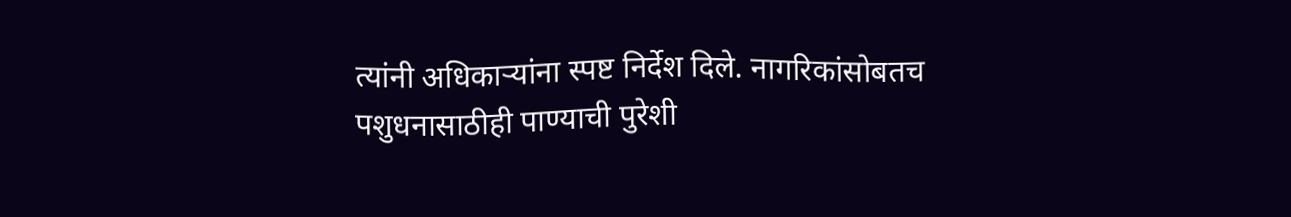त्यांनी अधिकाऱ्यांना स्पष्ट निर्देश दिले. नागरिकांसोबतच पशुधनासाठीही पाण्याची पुरेशी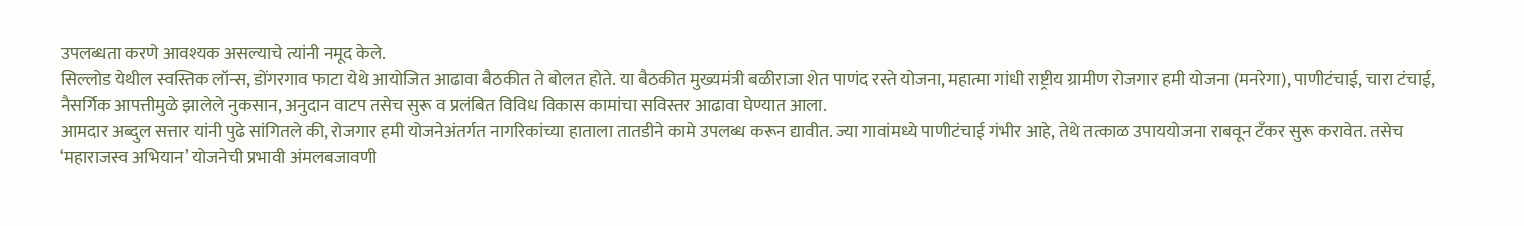उपलब्धता करणे आवश्यक असल्याचे त्यांनी नमूद केले.
सिल्लोड येथील स्वस्तिक लॉन्स, डोंगरगाव फाटा येथे आयोजित आढावा बैठकीत ते बोलत होते. या बैठकीत मुख्यमंत्री बळीराजा शेत पाणंद रस्ते योजना, महात्मा गांधी राष्ट्रीय ग्रामीण रोजगार हमी योजना (मनरेगा), पाणीटंचाई, चारा टंचाई, नैसर्गिक आपत्तीमुळे झालेले नुकसान, अनुदान वाटप तसेच सुरू व प्रलंबित विविध विकास कामांचा सविस्तर आढावा घेण्यात आला.
आमदार अब्दुल सत्तार यांनी पुढे सांगितले की, रोजगार हमी योजनेअंतर्गत नागरिकांच्या हाताला तातडीने कामे उपलब्ध करून द्यावीत. ज्या गावांमध्ये पाणीटंचाई गंभीर आहे, तेथे तत्काळ उपाययोजना राबवून टँकर सुरू करावेत. तसेच ‘महाराजस्व अभियान’ योजनेची प्रभावी अंमलबजावणी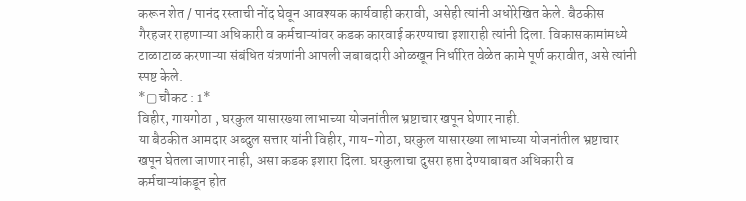करून शेत / पानंद रस्ताची नोंद घेवून आवश्यक कार्यवाही करावी, असेही त्यांनी अधोरेखित केले. बैठकीस गैरहजर राहणाऱ्या अधिकारी व कर्मचाऱ्यांवर कडक कारवाई करण्याचा इशाराही त्यांनी दिला. विकासकामांमध्ये टाळाटाळ करणाऱ्या संबंधित यंत्रणांनी आपली जबाबदारी ओळखून निर्धारित वेळेत कामे पूर्ण करावीत, असे त्यांनी स्पष्ट केले.
*▢ चौकट : 1*
विहीर, गायगोठा , घरकुल यासारख्या लाभाच्या योजनांतील भ्रष्टाचार खपून घेणार नाही.
या बैठकीत आमदार अब्दुल सत्तार यांनी विहीर, गाय-गोठा, घरकुल यासारख्या लाभाच्या योजनांतील भ्रष्टाचार खपून घेतला जाणार नाही, असा कडक इशारा दिला. घरकुलाचा दुसरा हप्ता देण्याबाबत अधिकारी व कर्मचाऱ्यांकडून होत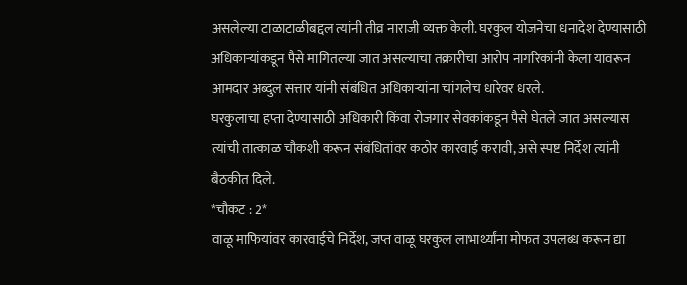असलेल्या टाळाटाळीबद्दल त्यांनी तीव्र नाराजी व्यक्त केली. घरकुल योजनेचा धनादेश देण्यासाठी अधिकाऱ्यांकडून पैसे मागितल्या जात असल्याचा तक्रारीचा आरोप नागरिकांनी केला यावरून आमदार अब्दुल सत्तार यांनी संबंधित अधिकाऱ्यांना चांगलेच धारेवर धरले.
घरकुलाचा हप्ता देण्यासाठी अधिकारी किंवा रोजगार सेवकांकडून पैसे घेतले जात असल्यास त्यांची तात्काळ चौकशी करून संबंधितांवर कठोर कारवाई करावी, असे स्पष्ट निर्देश त्यांनी बैठकीत दिले.
*चौकट : 2*
वाळू माफियांवर कारवाईचे निर्देश, जप्त वाळू घरकुल लाभार्थ्यांना मोफत उपलब्ध करून द्या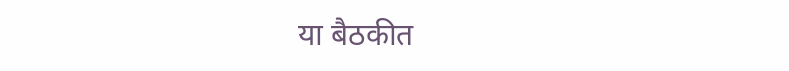या बैठकीत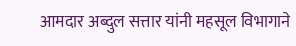आमदार अब्दुल सत्तार यांनी महसूल विभागाने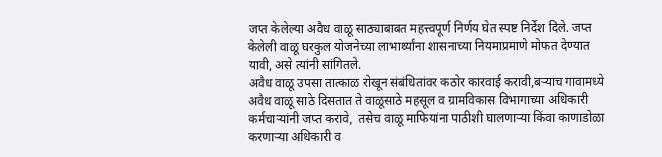जप्त केलेल्या अवैध वाळू साठ्याबाबत महत्त्वपूर्ण निर्णय घेत स्पष्ट निर्देश दिले. जप्त केलेली वाळू घरकुल योजनेच्या लाभार्थ्यांना शासनाच्या नियमाप्रमाणे मोफत देण्यात यावी, असे त्यांनी सांगितले.
अवैध वाळू उपसा तात्काळ रोखून संबंधितांवर कठोर कारवाई करावी,बऱ्याच गावामध्ये अवैध वाळू साठे दिसतात ते वाळूसाठे महसूल व ग्रामविकास विभागाच्या अधिकारी कर्मचाऱ्यांनी जप्त करावे,  तसेच वाळू माफियांना पाठीशी घालणाऱ्या किंवा काणाडोळा करणाऱ्या अधिकारी व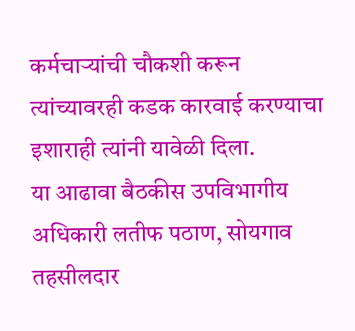कर्मचाऱ्यांची चौकशी करून त्यांच्यावरही कडक कारवाई करण्याचा इशाराही त्यांनी यावेळी दिला.
या आढावा बैठकीस उपविभागीय अधिकारी लतीफ पठाण, सोयगाव तहसीलदार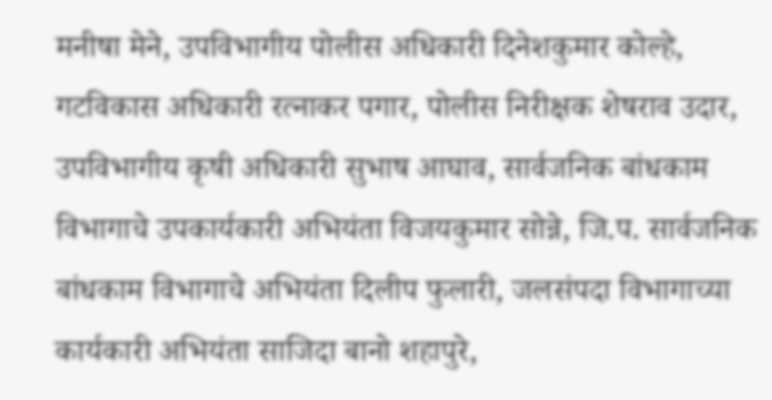मनीषा मेने, उपविभागीय पोलीस अधिकारी दिनेशकुमार कोल्हे, गटविकास अधिकारी रत्नाकर पगार, पोलीस निरीक्षक शेषराव उदार, उपविभागीय कृषी अधिकारी सुभाष आघाव, सार्वजनिक बांधकाम विभागाचे उपकार्यकारी अभियंता विजयकुमार सोन्ने, जि.प. सार्वजनिक बांधकाम विभागाचे अभियंता दिलीप फुलारी, जलसंपदा विभागाच्या कार्यकारी अभियंता साजिदा बानो शहापुरे,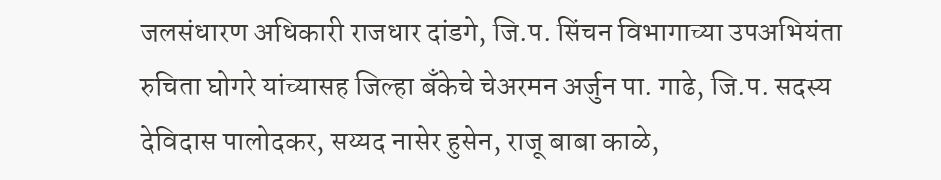जलसंधारण अधिकारी राजधार दांडगे, जि.प. सिंचन विभागाच्या उपअभियंता रुचिता घोगरे यांच्यासह जिल्हा बँकेचे चेअरमन अर्जुन पा. गाढे, जि.प. सदस्य देविदास पालोदकर, सय्यद नासेर हुसेन, राजू बाबा काळे,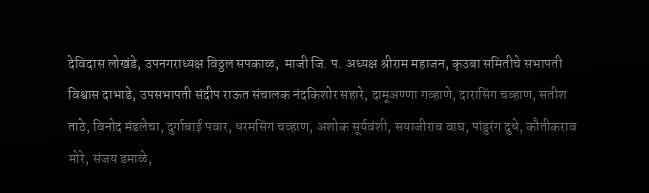देविदास लोखंडे, उपनगराध्यक्ष विठ्ठल सपकाळ,  माजी जि. प. अध्यक्ष श्रीराम महाजन, कृउबा समितीचे सभापती विश्वास दाभाडे, उपसभापती संदीप राऊत संचालक नंदकिशोर सहारे, दामूअण्णा गव्हाणे, दारासिंग चव्हाण, सतीश ताठे, विनोद मंडलेचा, दुर्गाबाई पवार, धरमसिंग चव्हाण, अशोक सूर्यवंशी, सयाजीराव वाघ, पांडुरंग दुधे, कौतीकराव मोरे, संजय डमाळे,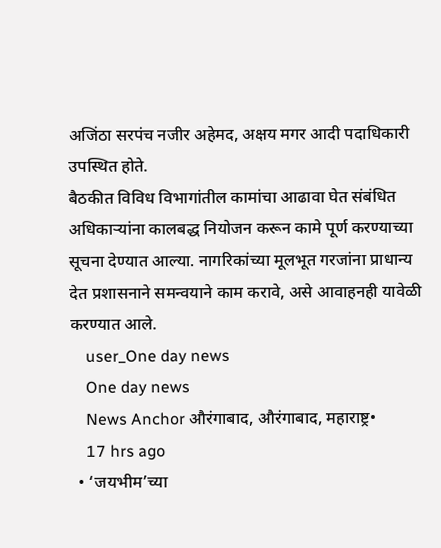अजिंठा सरपंच नजीर अहेमद, अक्षय मगर आदी पदाधिकारी उपस्थित होते.
बैठकीत विविध विभागांतील कामांचा आढावा घेत संबंधित अधिकाऱ्यांना कालबद्ध नियोजन करून कामे पूर्ण करण्याच्या सूचना देण्यात आल्या. नागरिकांच्या मूलभूत गरजांना प्राधान्य देत प्रशासनाने समन्वयाने काम करावे, असे आवाहनही यावेळी करण्यात आले.
    user_One day news
    One day news
    News Anchor औरंगाबाद, औरंगाबाद, महाराष्ट्र•
    17 hrs ago
  • ‘जयभीम’च्या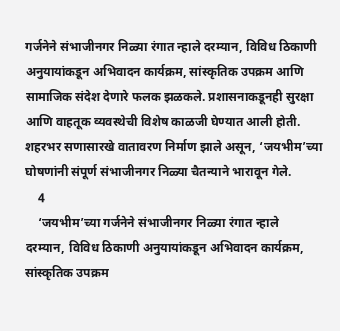गर्जनेने संभाजीनगर निळ्या रंगात न्हाले दरम्यान, विविध ठिकाणी अनुयायांकडून अभिवादन कार्यक्रम, सांस्कृतिक उपक्रम आणि सामाजिक संदेश देणारे फलक झळकले. प्रशासनाकडूनही सुरक्षा आणि वाहतूक व्यवस्थेची विशेष काळजी घेण्यात आली होती. शहरभर सणासारखे वातावरण निर्माण झाले असून, ‘जयभीम’च्या घोषणांनी संपूर्ण संभाजीनगर निळ्या चैतन्याने भारावून गेले.
    4
    ‘जयभीम’च्या गर्जनेने संभाजीनगर निळ्या रंगात न्हाले
दरम्यान, विविध ठिकाणी अनुयायांकडून अभिवादन कार्यक्रम, सांस्कृतिक उपक्रम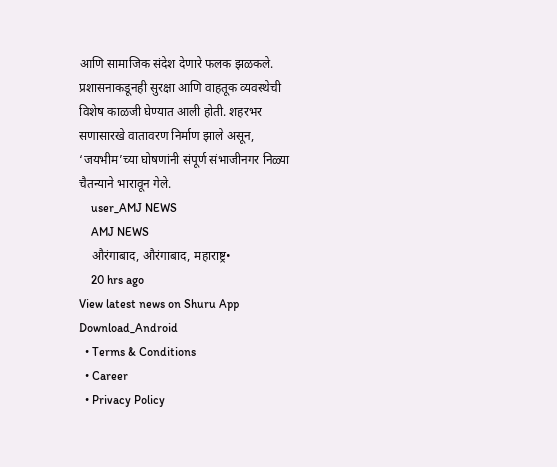आणि सामाजिक संदेश देणारे फलक झळकले. प्रशासनाकडूनही सुरक्षा आणि वाहतूक व्यवस्थेची विशेष काळजी घेण्यात आली होती. शहरभर सणासारखे वातावरण निर्माण झाले असून, ‘जयभीम’च्या घोषणांनी संपूर्ण संभाजीनगर निळ्या चैतन्याने भारावून गेले.
    user_AMJ NEWS
    AMJ NEWS
    औरंगाबाद, औरंगाबाद, महाराष्ट्र•
    20 hrs ago
View latest news on Shuru App
Download_Android
  • Terms & Conditions
  • Career
  • Privacy Policy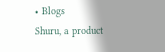• Blogs
Shuru, a product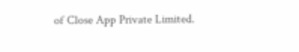of Close App Private Limited.